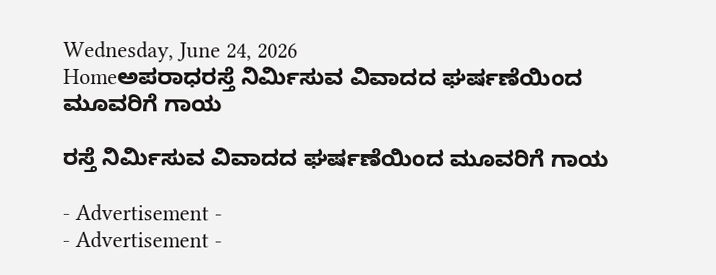Wednesday, June 24, 2026
Homeಅಪರಾಧರಸ್ತೆ ನಿರ್ಮಿಸುವ ವಿವಾದದ ಘರ್ಷಣೆಯಿಂದ ಮೂವರಿಗೆ ಗಾಯ

ರಸ್ತೆ ನಿರ್ಮಿಸುವ ವಿವಾದದ ಘರ್ಷಣೆಯಿಂದ ಮೂವರಿಗೆ ಗಾಯ

- Advertisement -
- Advertisement -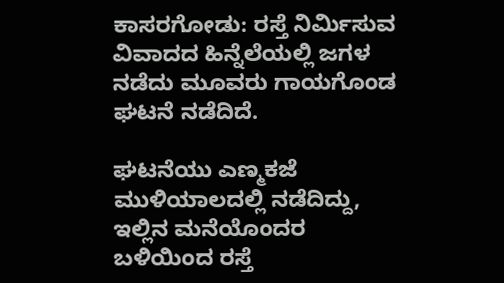ಕಾಸರಗೋಡು: ರಸ್ತೆ ನಿರ್ಮಿಸುವ ವಿವಾದದ ಹಿನ್ನೆಲೆಯಲ್ಲಿ ಜಗಳ ನಡೆದು ಮೂವರು ಗಾಯಗೊಂಡ ಘಟನೆ ನಡೆದಿದೆ.

ಘಟನೆಯು ಎಣ್ಮಕಜೆ ಮುಳಿಯಾಲದಲ್ಲಿ ನಡೆದಿದ್ದು, ಇಲ್ಲಿನ ಮನೆಯೊಂದರ ಬಳಿಯಿಂದ ರಸ್ತೆ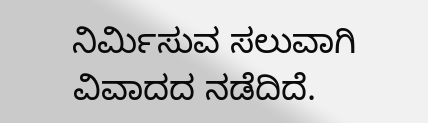ನಿರ್ಮಿಸುವ ಸಲುವಾಗಿ ವಿವಾದದ ನಡೆದಿದೆ.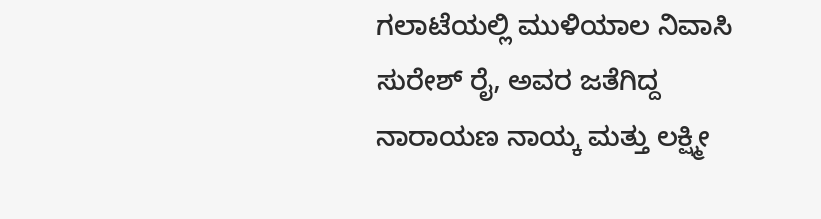ಗಲಾಟೆಯಲ್ಲಿ ಮುಳಿಯಾಲ ನಿವಾಸಿ ಸುರೇಶ್‌ ರೈ, ಅವರ ಜತೆಗಿದ್ದ ನಾರಾಯಣ ನಾಯ್ಕ ಮತ್ತು ಲಕ್ಷ್ಮೀ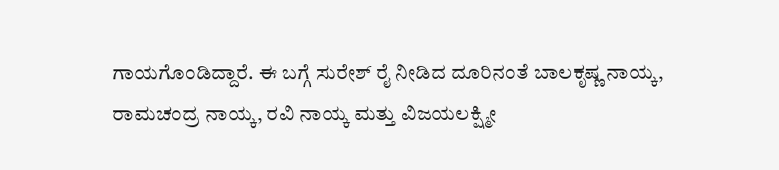ಗಾಯಗೊಂಡಿದ್ದಾರೆ. ಈ ಬಗ್ಗೆ ಸುರೇಶ್‌ ರೈ ನೀಡಿದ ದೂರಿನಂತೆ ಬಾಲಕೃಷ್ಣ ನಾಯ್ಕ, ರಾಮಚಂದ್ರ ನಾಯ್ಕ, ರವಿ ನಾಯ್ಕ ಮತ್ತು ವಿಜಯಲಕ್ಷ್ಮೀ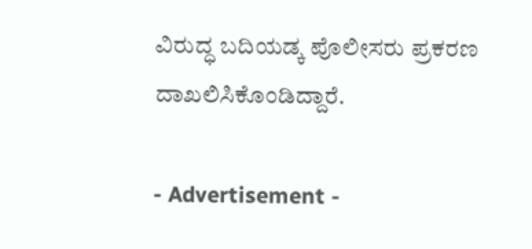ವಿರುದ್ಧ ಬದಿಯಡ್ಕ ಪೊಲೀಸರು ಪ್ರಕರಣ ದಾಖಲಿಸಿಕೊಂಡಿದ್ದಾರೆ.

- Advertisement -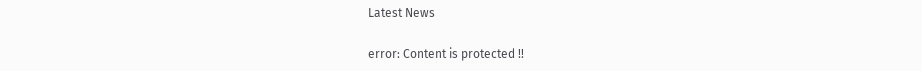Latest News

error: Content is protected !!